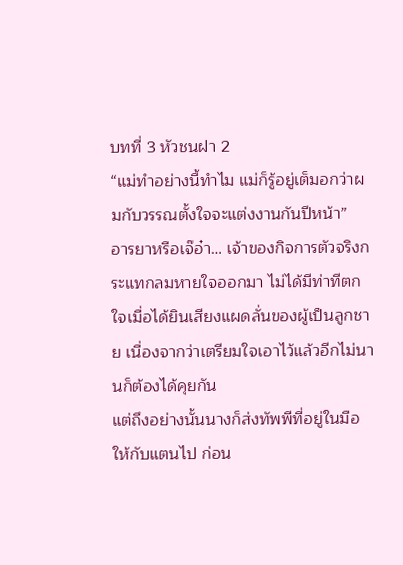บทที่ 3 หัวชนฝา 2
“แม่ทำอย่างนี้ทำไม แม่ก็รู้อยู่เต็มอกว่าผมกับวรรณตั้งใจจะแต่งงานกันปีหน้า”
อารยาหรือเจ๊อ๋า… เจ้าของกิจการตัวจริงกระแทกลมหายใจออกมา ไม่ได้มีท่าทีตกใจเมื่อได้ยินเสียงแผดลั่นของผู้เป็นลูกชาย เนื่องจากว่าเตรียมใจเอาไว้แล้วอีกไม่นานก็ต้องได้คุยกัน
แต่ถึงอย่างนั้นนางก็ส่งทัพพีที่อยู่ในมือให้กับแตนไป ก่อน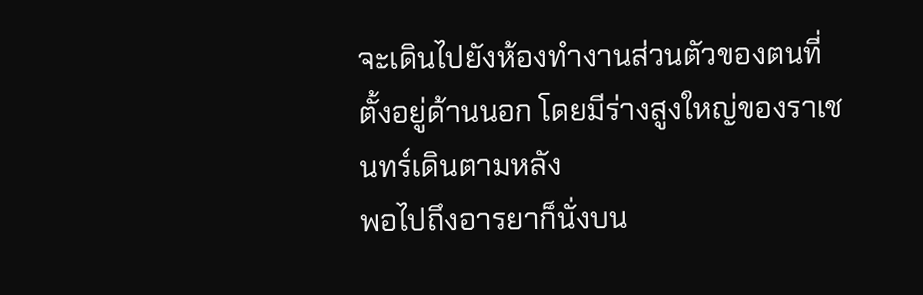จะเดินไปยังห้องทำงานส่วนตัวของตนที่ตั้งอยู่ด้านนอก โดยมีร่างสูงใหญ่ของราเชนทร์เดินตามหลัง
พอไปถึงอารยาก็นั่งบน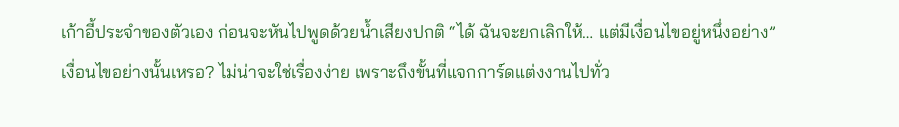เก้าอี้ประจำของตัวเอง ก่อนจะหันไปพูดด้วยน้ำเสียงปกติ “ได้ ฉันจะยกเลิกให้… แต่มีเงื่อนไขอยู่หนึ่งอย่าง”
เงื่อนไขอย่างนั้นเหรอ? ไม่น่าจะใช่เรื่องง่าย เพราะถึงขั้นที่แจกการ์ดแต่งงานไปทั่ว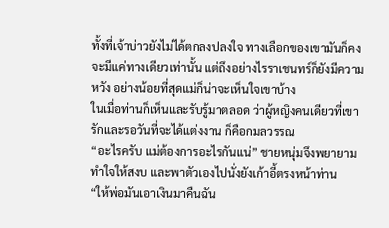ทั้งที่เจ้าบ่าวยังไม่ได้ตกลงปลงใจ ทางเลือกของเขามันก็คงจะมีแค่ทางเดียวเท่านั้น แต่ถึงอย่างไรราเชนทร์ก็ยังมีความหวัง อย่างน้อยที่สุดแม่ก็น่าจะเห็นใจเขาบ้าง
ในเมื่อท่านก็เห็นและรับรู้มาตลอด ว่าผู้หญิงคนเดียวที่เขารักและรอวันที่จะได้แต่งงาน ก็คือกมลวรรณ
“อะไรครับ แม่ต้องการอะไรกันแน่” ชายหนุ่มจึงพยายามทำใจให้สงบ และพาตัวเองไปนั่งยังเก้าอี้ตรงหน้าท่าน
“ให้พ่อมันเอาเงินมาคืนฉัน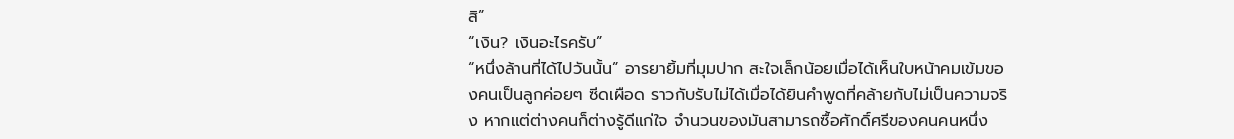สิ”
“เงิน? เงินอะไรครับ”
“หนึ่งล้านที่ได้ไปวันนั้น” อารยายิ้มที่มุมปาก สะใจเล็กน้อยเมื่อได้เห็นใบหน้าคมเข้มของคนเป็นลูกค่อยๆ ซีดเผือด ราวกับรับไม่ได้เมื่อได้ยินคำพูดที่คล้ายกับไม่เป็นความจริง หากแต่ต่างคนก็ต่างรู้ดีแก่ใจ จำนวนของมันสามารถซื้อศักดิ์ศรีของคนคนหนึ่ง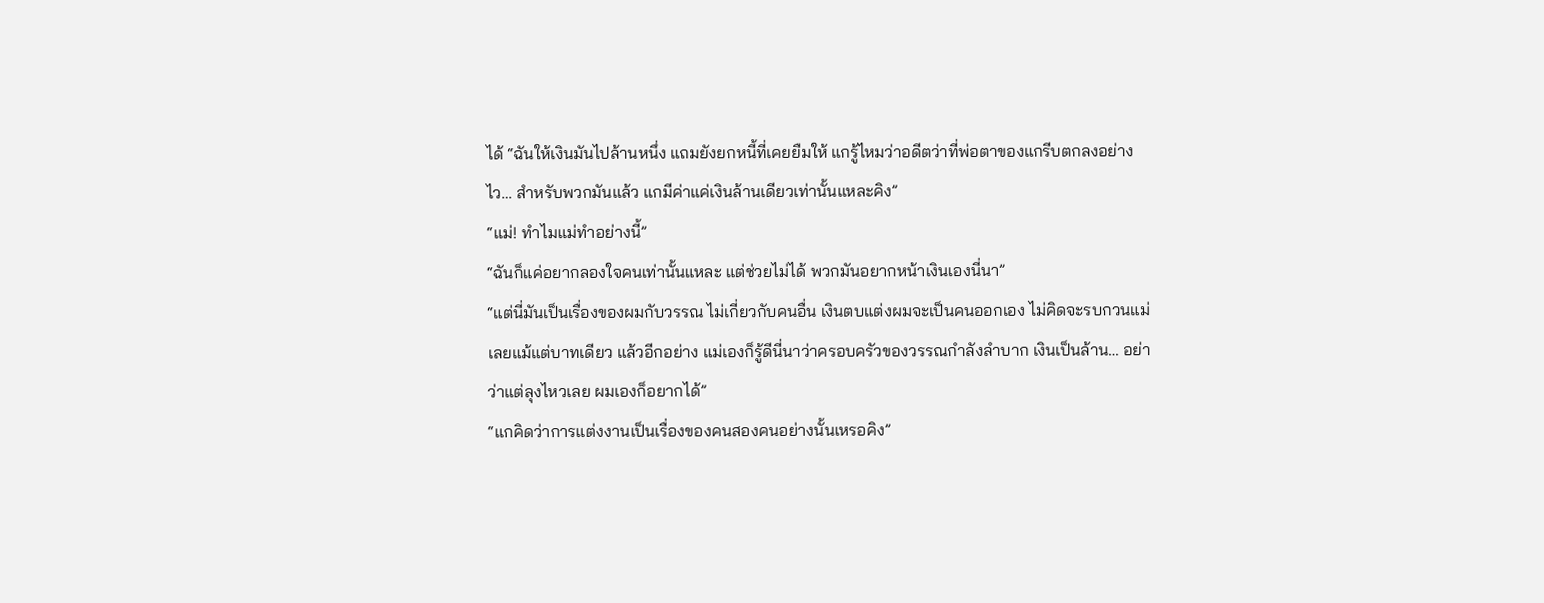ได้ “ฉันให้เงินมันไปล้านหนึ่ง แถมยังยกหนี้ที่เคยยืมให้ แกรู้ไหมว่าอดีตว่าที่พ่อตาของแกรีบตกลงอย่างไว… สำหรับพวกมันแล้ว แกมีค่าแค่เงินล้านเดียวเท่านั้นแหละคิง”
“แม่! ทำไมแม่ทำอย่างนี้”
“ฉันก็แค่อยากลองใจคนเท่านั้นแหละ แต่ช่วยไม่ได้ พวกมันอยากหน้าเงินเองนี่นา”
“แต่นี่มันเป็นเรื่องของผมกับวรรณ ไม่เกี่ยวกับคนอื่น เงินตบแต่งผมจะเป็นคนออกเอง ไม่คิดจะรบกวนแม่เลยแม้แต่บาทเดียว แล้วอีกอย่าง แม่เองก็รู้ดีนี่นาว่าครอบครัวของวรรณกำลังลำบาก เงินเป็นล้าน… อย่าว่าแต่ลุงไหวเลย ผมเองก็อยากได้”
“แกคิดว่าการแต่งงานเป็นเรื่องของคนสองคนอย่างนั้นเหรอคิง”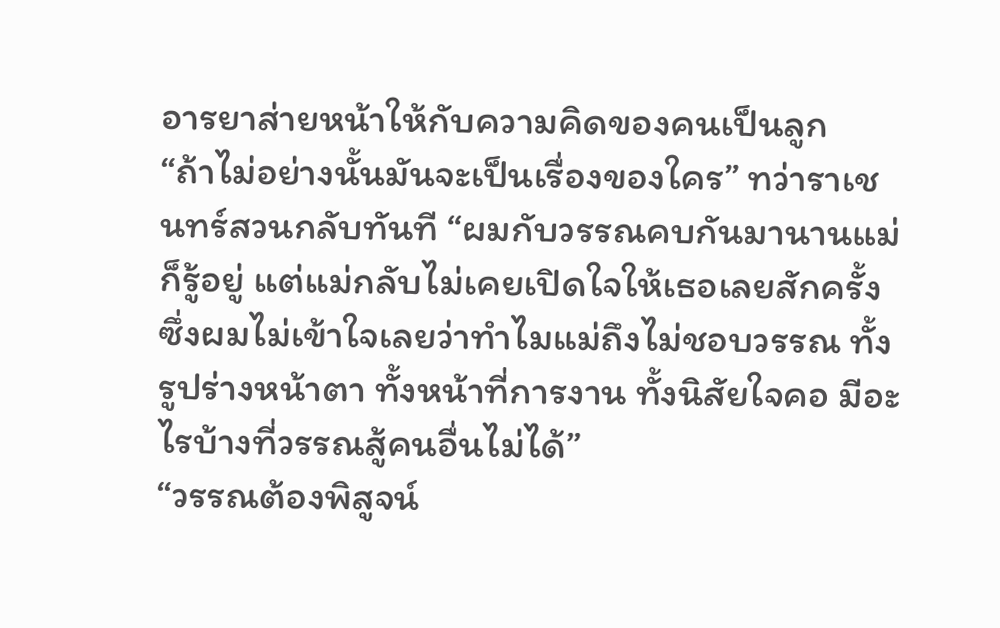อารยาส่ายหน้าให้กับความคิดของคนเป็นลูก
“ถ้าไม่อย่างนั้นมันจะเป็นเรื่องของใคร” ทว่าราเชนทร์สวนกลับทันที “ผมกับวรรณคบกันมานานแม่ก็รู้อยู่ แต่แม่กลับไม่เคยเปิดใจให้เธอเลยสักครั้ง ซึ่งผมไม่เข้าใจเลยว่าทำไมแม่ถึงไม่ชอบวรรณ ทั้งรูปร่างหน้าตา ทั้งหน้าที่การงาน ทั้งนิสัยใจคอ มีอะไรบ้างที่วรรณสู้คนอื่นไม่ได้”
“วรรณต้องพิสูจน์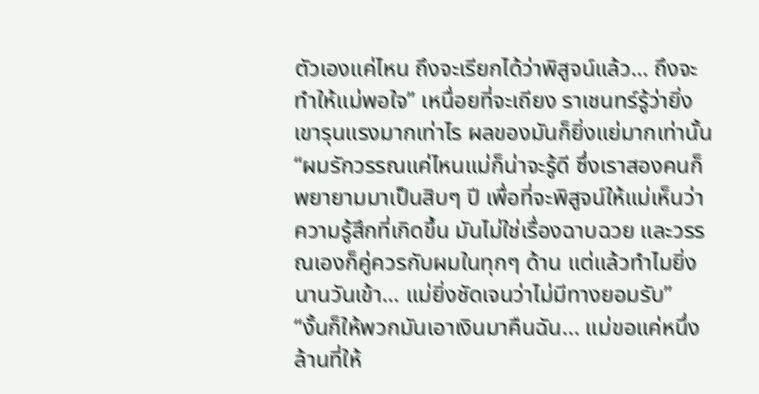ตัวเองแค่ไหน ถึงจะเรียกได้ว่าพิสูจน์แล้ว… ถึงจะทำให้แม่พอใจ” เหนื่อยที่จะเถียง ราเชนทร์รู้ว่ายิ่งเขารุนแรงมากเท่าไร ผลของมันก็ยิ่งแย่มากเท่านั้น “ผมรักวรรณแค่ไหนแม่ก็น่าจะรู้ดี ซึ่งเราสองคนก็พยายามมาเป็นสิบๆ ปี เพื่อที่จะพิสูจน์ให้แม่เห็นว่าความรู้สึกที่เกิดขึ้น มันไม่ใช่เรื่องฉาบฉวย และวรรณเองก็คู่ควรกับผมในทุกๆ ด้าน แต่แล้วทำไมยิ่งนานวันเข้า… แม่ยิ่งชัดเจนว่าไม่มีทางยอมรับ”
“งั้นก็ให้พวกมันเอาเงินมาคืนฉัน... แม่ขอแค่หนึ่งล้านที่ให้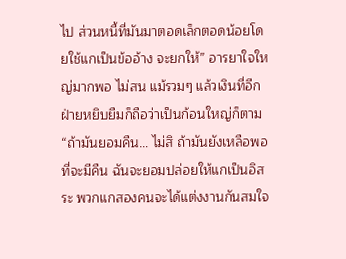ไป ส่วนหนี้ที่มันมาตอดเล็กตอดน้อยโดยใช้แกเป็นข้ออ้าง จะยกให้” อารยาใจใหญ่มากพอ ไม่สน แม้รวมๆ แล้วเงินที่อีกฝ่ายหยิบยืมก็ถือว่าเป็นก้อนใหญ่ก็ตาม “ถ้ามันยอมคืน… ไม่สิ ถ้ามันยังเหลือพอที่จะมีคืน ฉันจะยอมปล่อยให้แกเป็นอิสระ พวกแกสองคนจะได้แต่งงานกันสมใจ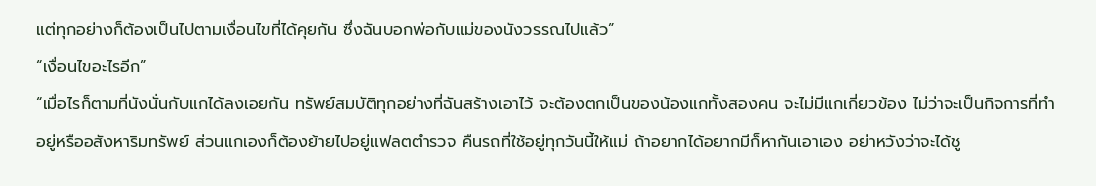แต่ทุกอย่างก็ต้องเป็นไปตามเงื่อนไขที่ได้คุยกัน ซึ่งฉันบอกพ่อกับแม่ของนังวรรณไปแล้ว”
“เงื่อนไขอะไรอีก”
“เมื่อไรก็ตามที่นังนั่นกับแกได้ลงเอยกัน ทรัพย์สมบัติทุกอย่างที่ฉันสร้างเอาไว้ จะต้องตกเป็นของน้องแกทั้งสองคน จะไม่มีแกเกี่ยวข้อง ไม่ว่าจะเป็นกิจการที่ทำอยู่หรืออสังหาริมทรัพย์ ส่วนแกเองก็ต้องย้ายไปอยู่แฟลตตำรวจ คืนรถที่ใช้อยู่ทุกวันนี้ให้แม่ ถ้าอยากได้อยากมีก็หากันเอาเอง อย่าหวังว่าจะได้ชู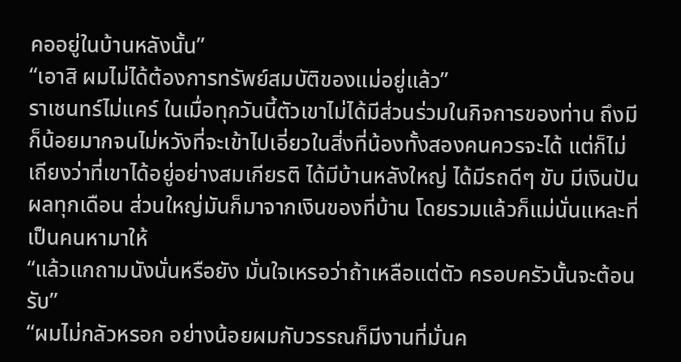คออยู่ในบ้านหลังนั้น”
“เอาสิ ผมไม่ได้ต้องการทรัพย์สมบัติของแม่อยู่แล้ว”
ราเชนทร์ไม่แคร์ ในเมื่อทุกวันนี้ตัวเขาไม่ได้มีส่วนร่วมในกิจการของท่าน ถึงมีก็น้อยมากจนไม่หวังที่จะเข้าไปเอี่ยวในสิ่งที่น้องทั้งสองคนควรจะได้ แต่ก็ไม่เถียงว่าที่เขาได้อยู่อย่างสมเกียรติ ได้มีบ้านหลังใหญ่ ได้มีรถดีๆ ขับ มีเงินปันผลทุกเดือน ส่วนใหญ่มันก็มาจากเงินของที่บ้าน โดยรวมแล้วก็แม่นั่นแหละที่เป็นคนหามาให้
“แล้วแกถามนังนั่นหรือยัง มั่นใจเหรอว่าถ้าเหลือแต่ตัว ครอบครัวนั้นจะต้อนรับ”
“ผมไม่กลัวหรอก อย่างน้อยผมกับวรรณก็มีงานที่มั่นค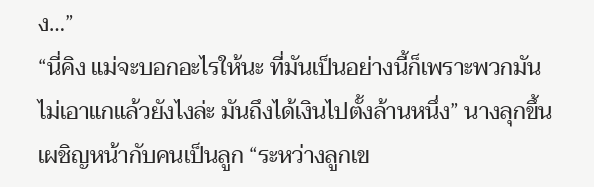ง…”
“นี่คิง แม่จะบอกอะไรให้นะ ที่มันเป็นอย่างนี้ก็เพราะพวกมันไม่เอาแกแล้วยังไงล่ะ มันถึงได้เงินไปตั้งล้านหนึ่ง” นางลุกขึ้นเผชิญหน้ากับคนเป็นลูก “ระหว่างลูกเข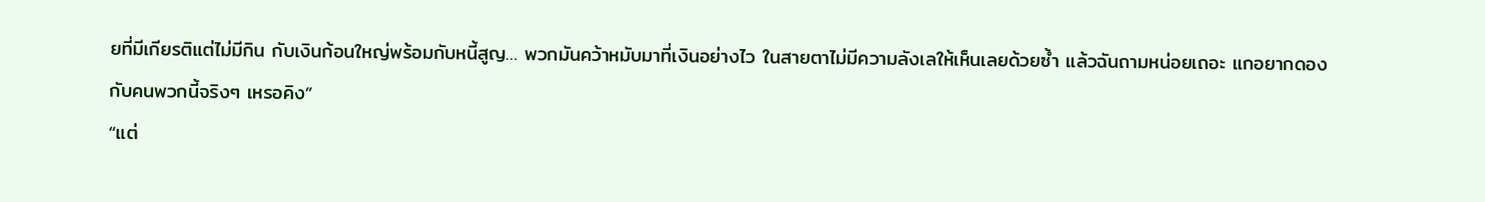ยที่มีเกียรติแต่ไม่มีกิน กับเงินก้อนใหญ่พร้อมกับหนี้สูญ… พวกมันคว้าหมับมาที่เงินอย่างไว ในสายตาไม่มีความลังเลให้เห็นเลยด้วยซ้ำ แล้วฉันถามหน่อยเถอะ แกอยากดองกับคนพวกนี้จริงๆ เหรอคิง”
“แต่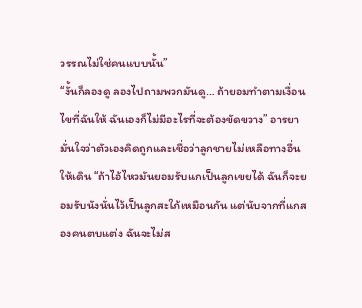วรรณไม่ใช่คนแบบนั้น”
“งั้นก็ลองดู ลองไปถามพวกมันดู… ถ้ายอมทำตามเงื่อนไขที่ฉันให้ ฉันเองก็ไม่มีอะไรที่จะต้องขัดขวาง” อารยามั่นใจว่าตัวเองคิดถูกและเชื่อว่าลูกชายไม่เหลือทางอื่นให้เดิน “ถ้าไอ้ไหวมันยอมรับแกเป็นลูกเขยได้ ฉันก็จะยอมรับนังนั่นไว้เป็นลูกสะใภ้เหมือนกัน แต่นับจากที่แกสองคนตบแต่ง ฉันจะไม่ส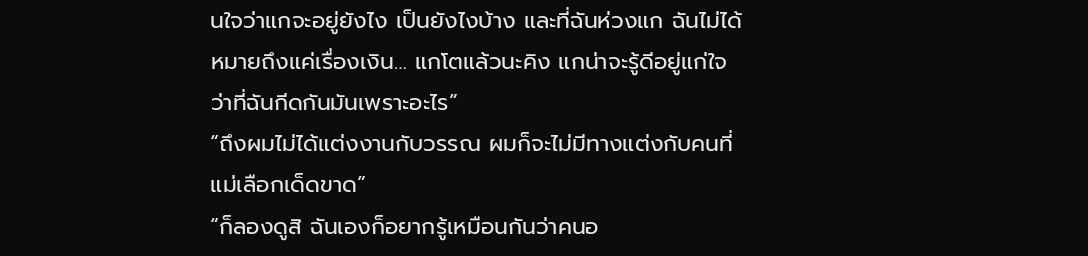นใจว่าแกจะอยู่ยังไง เป็นยังไงบ้าง และที่ฉันห่วงแก ฉันไม่ได้หมายถึงแค่เรื่องเงิน… แกโตแล้วนะคิง แกน่าจะรู้ดีอยู่แก่ใจว่าที่ฉันกีดกันมันเพราะอะไร”
“ถึงผมไม่ได้แต่งงานกับวรรณ ผมก็จะไม่มีทางแต่งกับคนที่แม่เลือกเด็ดขาด”
“ก็ลองดูสิ ฉันเองก็อยากรู้เหมือนกันว่าคนอ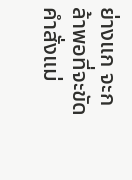ย่างแก จะกล้าพอที่จะขัดคำสั่งแม่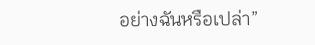อย่างฉันหรือเปล่า”